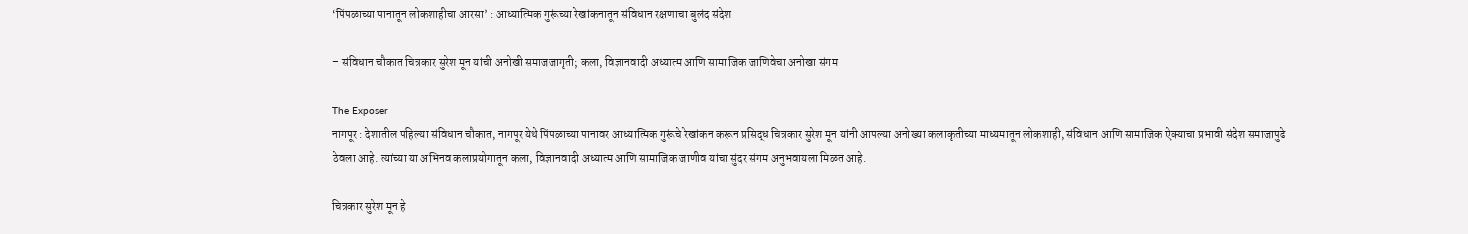‘पिंपळाच्या पानातून लोकशाहीचा आरसा’ : आध्यात्मिक गुरूंच्या रेखांकनातून संविधान रक्षणाचा बुलंद संदेश

– संविधान चौकात चित्रकार सुरेश मून यांची अनोखी समाजजागृती; कला, विज्ञानवादी अध्यात्म आणि सामाजिक जाणिवेचा अनोखा संगम

The Exposer
नागपूर : देशातील पहिल्या संविधान चौकात, नागपूर येथे पिंपळाच्या पानावर आध्यात्मिक गुरूंचे रेखांकन करून प्रसिद्ध चित्रकार सुरेश मून यांनी आपल्या अनोख्या कलाकृतीच्या माध्यमातून लोकशाही, संविधान आणि सामाजिक ऐक्याचा प्रभावी संदेश समाजापुढे ठेवला आहे. त्यांच्या या अभिनव कलाप्रयोगातून कला, विज्ञानवादी अध्यात्म आणि सामाजिक जाणीव यांचा सुंदर संगम अनुभवायला मिळत आहे.

चित्रकार सुरेश मून हे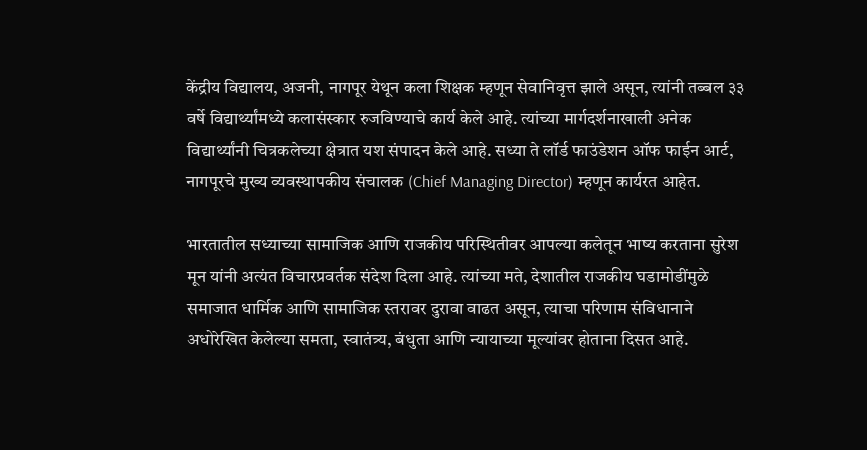केंद्रीय विद्यालय, अजनी, नागपूर येथून कला शिक्षक म्हणून सेवानिवृत्त झाले असून, त्यांनी तब्बल ३३ वर्षे विद्यार्थ्यांमध्ये कलासंस्कार रुजविण्याचे कार्य केले आहे. त्यांच्या मार्गदर्शनाखाली अनेक विद्यार्थ्यांनी चित्रकलेच्या क्षेत्रात यश संपादन केले आहे. सध्या ते लॉर्ड फाउंडेशन ऑफ फाईन आर्ट, नागपूरचे मुख्य व्यवस्थापकीय संचालक (Chief Managing Director) म्हणून कार्यरत आहेत.

भारतातील सध्याच्या सामाजिक आणि राजकीय परिस्थितीवर आपल्या कलेतून भाष्य करताना सुरेश मून यांनी अत्यंत विचारप्रवर्तक संदेश दिला आहे. त्यांच्या मते, देशातील राजकीय घडामोडींमुळे समाजात धार्मिक आणि सामाजिक स्तरावर दुरावा वाढत असून, त्याचा परिणाम संविधानाने अधोरेखित केलेल्या समता, स्वातंत्र्य, बंधुता आणि न्यायाच्या मूल्यांवर होताना दिसत आहे.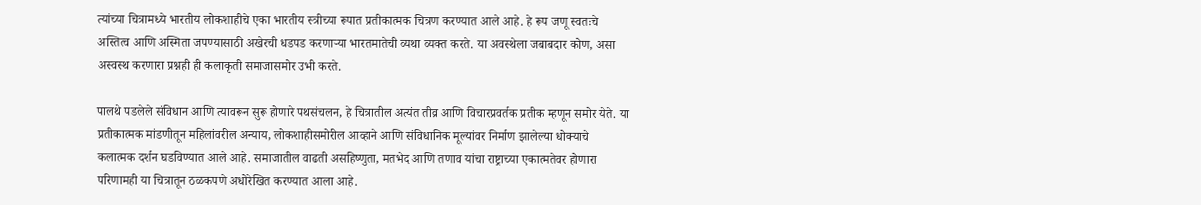त्यांच्या चित्रामध्ये भारतीय लोकशाहीचे एका भारतीय स्त्रीच्या रूपात प्रतीकात्मक चित्रण करण्यात आले आहे. हे रूप जणू स्वतःचे अस्तित्व आणि अस्मिता जपण्यासाठी अखेरची धडपड करणाऱ्या भारतमातेची व्यथा व्यक्त करते. या अवस्थेला जबाबदार कोण, असा अस्वस्थ करणारा प्रश्नही ही कलाकृती समाजासमोर उभी करते.

पालथे पडलेले संविधान आणि त्यावरून सुरू होणारे पथसंचलन, हे चित्रातील अत्यंत तीव्र आणि विचारप्रवर्तक प्रतीक म्हणून समोर येते. या प्रतीकात्मक मांडणीतून महिलांवरील अन्याय, लोकशाहीसमोरील आव्हाने आणि संविधानिक मूल्यांवर निर्माण झालेल्या धोक्याचे कलात्मक दर्शन घडविण्यात आले आहे. समाजातील वाढती असहिष्णुता, मतभेद आणि तणाव यांचा राष्ट्राच्या एकात्मतेवर होणारा परिणामही या चित्रातून ठळकपणे अधोरेखित करण्यात आला आहे.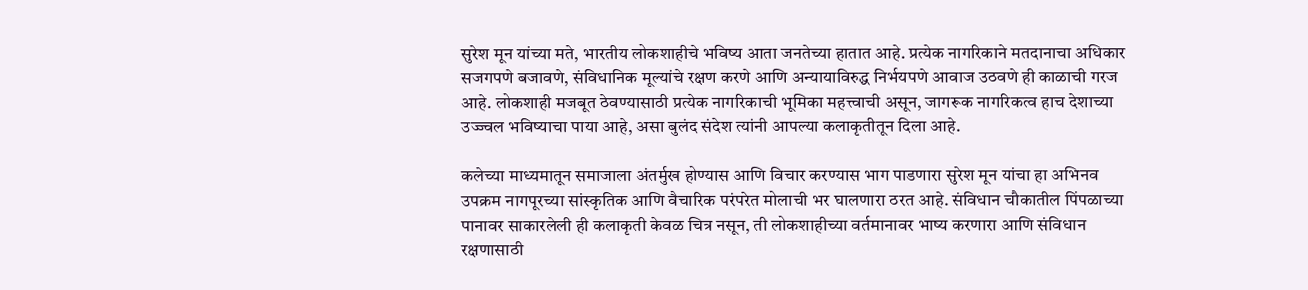सुरेश मून यांच्या मते, भारतीय लोकशाहीचे भविष्य आता जनतेच्या हातात आहे. प्रत्येक नागरिकाने मतदानाचा अधिकार सजगपणे बजावणे, संविधानिक मूल्यांचे रक्षण करणे आणि अन्यायाविरुद्ध निर्भयपणे आवाज उठवणे ही काळाची गरज आहे. लोकशाही मजबूत ठेवण्यासाठी प्रत्येक नागरिकाची भूमिका महत्त्वाची असून, जागरूक नागरिकत्व हाच देशाच्या उज्ज्वल भविष्याचा पाया आहे, असा बुलंद संदेश त्यांनी आपल्या कलाकृतीतून दिला आहे.

कलेच्या माध्यमातून समाजाला अंतर्मुख होण्यास आणि विचार करण्यास भाग पाडणारा सुरेश मून यांचा हा अभिनव उपक्रम नागपूरच्या सांस्कृतिक आणि वैचारिक परंपरेत मोलाची भर घालणारा ठरत आहे. संविधान चौकातील पिंपळाच्या पानावर साकारलेली ही कलाकृती केवळ चित्र नसून, ती लोकशाहीच्या वर्तमानावर भाष्य करणारा आणि संविधान रक्षणासाठी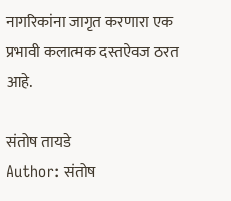नागरिकांना जागृत करणारा एक प्रभावी कलात्मक दस्तऐवज ठरत आहे.

संतोष तायडे
Author: संतोष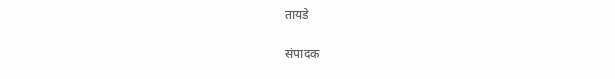तायडे

संपादक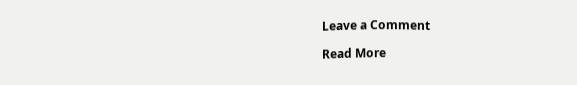Leave a Comment

Read More